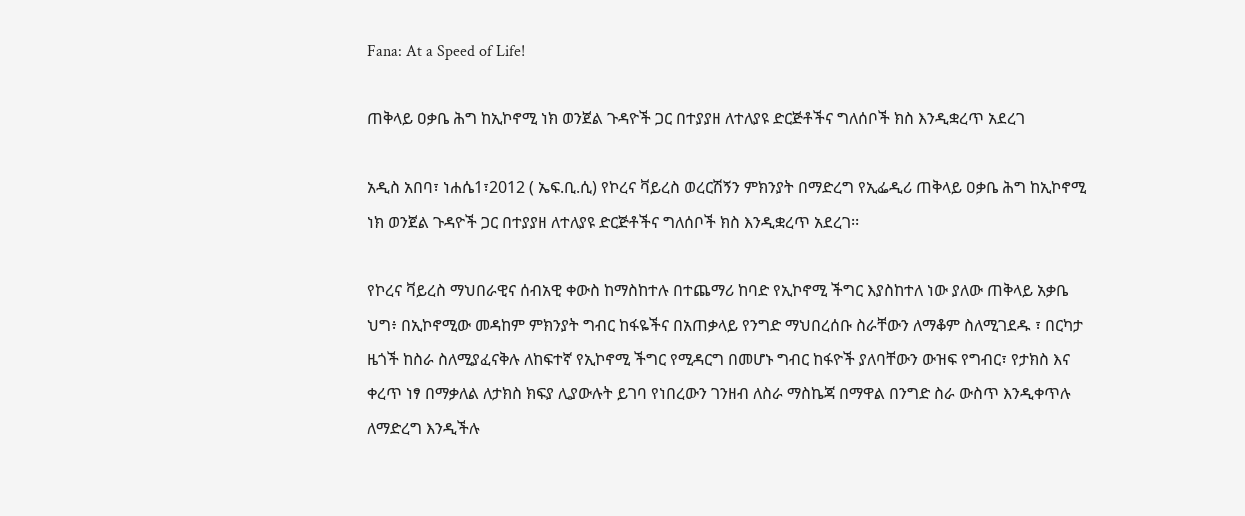Fana: At a Speed of Life!

ጠቅላይ ዐቃቤ ሕግ ከኢኮኖሚ ነክ ወንጀል ጉዳዮች ጋር በተያያዘ ለተለያዩ ድርጅቶችና ግለሰቦች ክስ እንዲቋረጥ አደረገ

አዲስ አበባ፣ ነሐሴ1፣2012 ( ኤፍ.ቢ.ሲ) የኮረና ቫይረስ ወረርሽኝን ምክንያት በማድረግ የኢፌዲሪ ጠቅላይ ዐቃቤ ሕግ ከኢኮኖሚ ነክ ወንጀል ጉዳዮች ጋር በተያያዘ ለተለያዩ ድርጅቶችና ግለሰቦች ክስ እንዲቋረጥ አደረገ፡፡

የኮረና ቫይረስ ማህበራዊና ሰብአዊ ቀውስ ከማስከተሉ በተጨማሪ ከባድ የኢኮኖሚ ችግር እያስከተለ ነው ያለው ጠቅላይ አቃቤ ህግ፥ በኢኮኖሚው መዳከም ምክንያት ግብር ከፋዬችና በአጠቃላይ የንግድ ማህበረሰቡ ስራቸውን ለማቆም ስለሚገደዱ ፣ በርካታ ዜጎች ከስራ ስለሚያፈናቅሉ ለከፍተኛ የኢኮኖሚ ችግር የሚዳርግ በመሆኑ ግብር ከፋዮች ያለባቸውን ውዝፍ የግብር፣ የታክስ እና ቀረጥ ነፃ በማቃለል ለታክስ ክፍያ ሊያውሉት ይገባ የነበረውን ገንዘብ ለስራ ማስኬጃ በማዋል በንግድ ስራ ውስጥ እንዲቀጥሉ ለማድረግ እንዲችሉ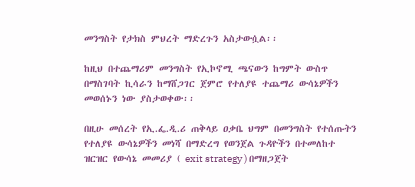መንግስት የታክስ ምህረት ማድረጉን አስታውሷል፡፡

ከዚህ በተጨማሪም መንግስት የኢኮኖሚ ጫናውን ከግምት ውስጥ በማስገባት ኪሳራን ከማሸጋገር ጀምሮ የተለያዩ ተጨማሪ ውሳኔዎችን መወሰኑን ነው ያስታወቀው፡፡

በዚሁ መሰረት የኢ.ፌ.ዲ.ሪ ጠቅላይ ዐቃቤ ህግም በመንግስት የተሰጡትን የተለያዩ ውሳኔዎችን መነሻ በማድረግ የወንጀል ጉዳዮችን በተመለከተ ዝርዝር የውሳኔ መመሪያ ( exit strategy ) በማዘጋጀት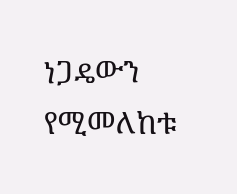ነጋዴውን የሚመለከቱ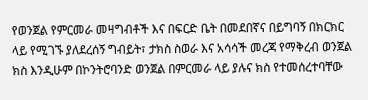የወንጀል የምርመራ መዛግብቶች እና በፍርድ ቤት በመደበኛና በይግባኝ በክርክር ላይ የሚገኙ ያለደረሰኝ ግብይት፣ ታክስ ስወራ እና አሳሳች መረጃ የማቅረብ ወንጀል ክስ እንዲሁም በኮንትሮባንድ ወንጀል በምርመራ ላይ ያሉና ክስ የተመሰረተባቸው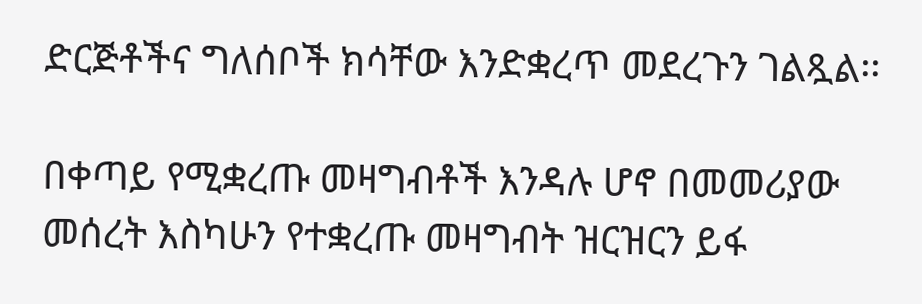ድርጅቶችና ግለሰቦች ክሳቸው እንድቋረጥ መደረጉን ገልጿል፡፡

በቀጣይ የሚቋረጡ መዛግብቶች እንዳሉ ሆኖ በመመሪያው መሰረት እስካሁን የተቋረጡ መዛግብት ዝርዝርን ይፋ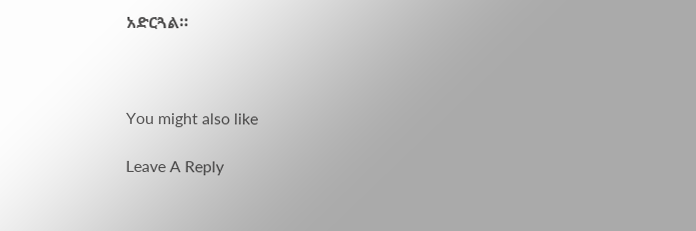አድርጓል።



You might also like

Leave A Reply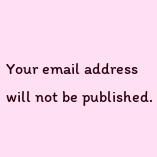Your email address will not be published.